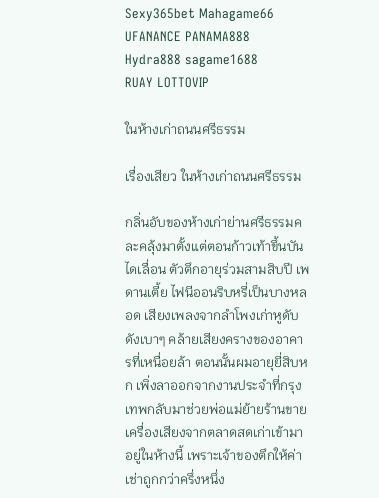Sexy365bet Mahagame66 UFANANCE PANAMA888 Hydra888 sagame1688
RUAY LOTTOVIP

ในห้างเก่าถนนศรีธรรม

เรื่องเสียว ในห้างเก่าถนนศรีธรรม

กลิ่นอับของห้างเก่าย่านศรีธรรมคละคลุ้งมาตั้งแต่ตอนก้าวเท้าขึ้นบันไดเลื่อน ตัวตึกอายุร่วมสามสิบปี เพดานเตี้ย ไฟนีออนริบหรี่เป็นบางหลอด เสียงเพลงจากลำโพงเก่าหูดับดังเบาๆ คล้ายเสียงครางของอาคารที่เหนื่อยล้า ตอนนั้นผมอายุยี่สิบหก เพิ่งลาออกจากงานประจำที่กรุงเทพกลับมาช่วยพ่อแม่ย้ายร้านขายเครื่องเสียงจากตลาดสดเก่าเข้ามาอยู่ในห้างนี้ เพราะเจ้าของตึกให้ค่าเช่าถูกกว่าครึ่งหนึ่ง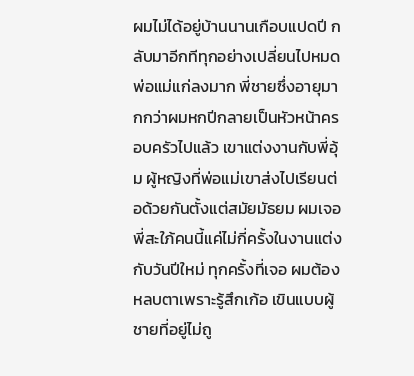ผมไม่ได้อยู่บ้านนานเกือบแปดปี กลับมาอีกทีทุกอย่างเปลี่ยนไปหมด พ่อแม่แก่ลงมาก พี่ชายซึ่งอายุมากกว่าผมหกปีกลายเป็นหัวหน้าครอบครัวไปแล้ว เขาแต่งงานกับพี่อุ้ม ผู้หญิงที่พ่อแม่เขาส่งไปเรียนต่อด้วยกันตั้งแต่สมัยมัธยม ผมเจอพี่สะใภ้คนนี้แค่ไม่กี่ครั้งในงานแต่งกับวันปีใหม่ ทุกครั้งที่เจอ ผมต้องหลบตาเพราะรู้สึกเก้อ เขินแบบผู้ชายที่อยู่ไม่ถู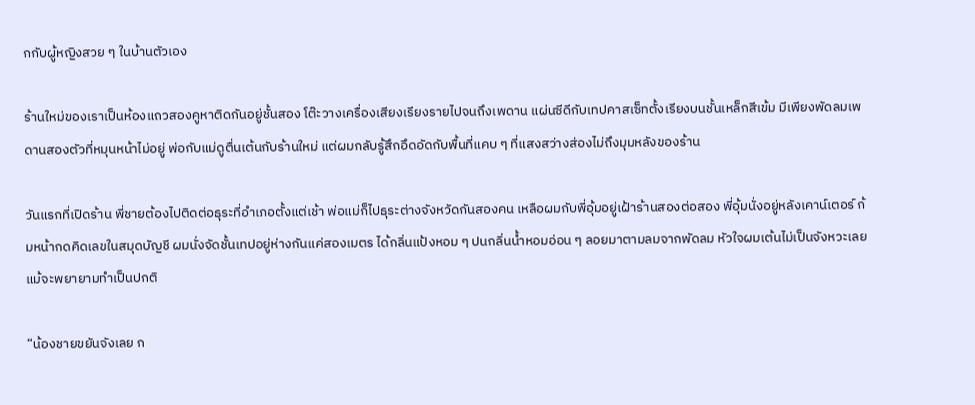กกับผู้หญิงสวย ๆ ในบ้านตัวเอง

ร้านใหม่ของเราเป็นห้องแถวสองคูหาติดกันอยู่ชั้นสอง โต๊ะวางเครื่องเสียงเรียงรายไปจนถึงเพดาน แผ่นซีดีกับเทปคาสเซ็ทตั้งเรียงบนชั้นเหล็กสีเข้ม มีเพียงพัดลมเพดานสองตัวที่หมุนหน้าไม่อยู่ พ่อกับแม่ดูตื่นเต้นกับร้านใหม่ แต่ผมกลับรู้สึกอึดอัดกับพื้นที่แคบ ๆ ที่แสงสว่างส่องไม่ถึงมุมหลังของร้าน

วันแรกที่เปิดร้าน พี่ชายต้องไปติดต่อธุระที่อำเภอตั้งแต่เช้า พ่อแม่ก็ไปธุระต่างจังหวัดกันสองคน เหลือผมกับพี่อุ้มอยู่เฝ้าร้านสองต่อสอง พี่อุ้มนั่งอยู่หลังเคาน์เตอร์ ก้มหน้ากดคิดเลขในสมุดบัญชี ผมนั่งจัดชั้นเทปอยู่ห่างกันแค่สองเมตร ได้กลิ่นแป้งหอม ๆ ปนกลิ่นน้ำหอมอ่อน ๆ ลอยมาตามลมจากพัดลม หัวใจผมเต้นไม่เป็นจังหวะเลยแม้จะพยายามทำเป็นปกติ

“น้องชายขยันจังเลย ก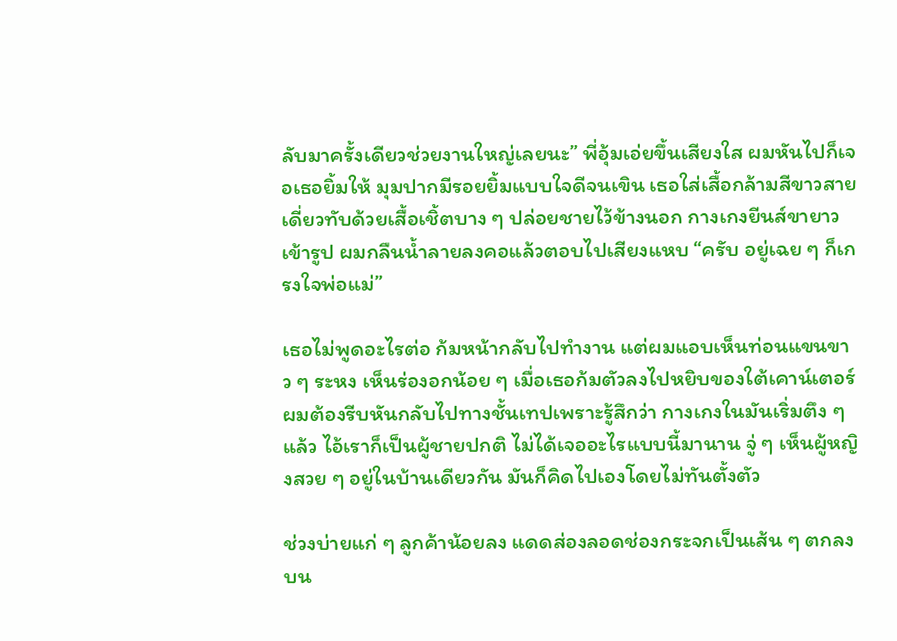ลับมาครั้งเดียวช่วยงานใหญ่เลยนะ” พี่อุ้มเอ่ยขึ้นเสียงใส ผมหันไปก็เจอเธอยิ้มให้ มุมปากมีรอยยิ้มแบบใจดีจนเขิน เธอใส่เสื้อกล้ามสีขาวสายเดี่ยวทับด้วยเสื้อเชิ้ตบาง ๆ ปล่อยชายไว้ข้างนอก กางเกงยีนส์ขายาวเข้ารูป ผมกลืนน้ำลายลงคอแล้วตอบไปเสียงแหบ “ครับ อยู่เฉย ๆ ก็เกรงใจพ่อแม่”

เธอไม่พูดอะไรต่อ ก้มหน้ากลับไปทำงาน แต่ผมแอบเห็นท่อนแขนขาว ๆ ระหง เห็นร่องอกน้อย ๆ เมื่อเธอก้มตัวลงไปหยิบของใต้เคาน์เตอร์ ผมต้องรีบหันกลับไปทางชั้นเทปเพราะรู้สึกว่า กางเกงในมันเริ่มตึง ๆ แล้ว ไอ้เราก็เป็นผู้ชายปกติ ไม่ได้เจออะไรแบบนี้มานาน จู่ ๆ เห็นผู้หญิงสวย ๆ อยู่ในบ้านเดียวกัน มันก็คิดไปเองโดยไม่ทันตั้งตัว

ช่วงบ่ายแก่ ๆ ลูกค้าน้อยลง แดดส่องลอดช่องกระจกเป็นเส้น ๆ ตกลงบน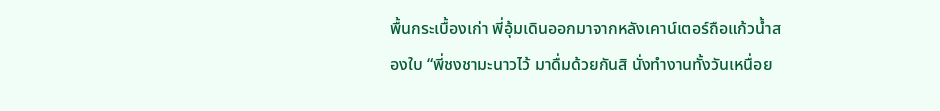พื้นกระเบื้องเก่า พี่อุ้มเดินออกมาจากหลังเคาน์เตอร์ถือแก้วน้ำสองใบ “พี่ชงชามะนาวไว้ มาดื่มด้วยกันสิ นั่งทำงานทั้งวันเหนื่อย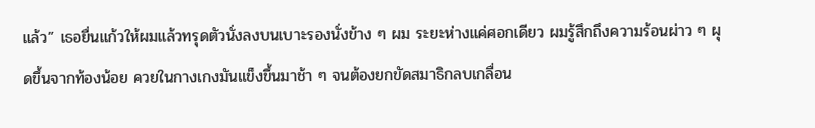แล้ว” เธอยื่นแก้วให้ผมแล้วทรุดตัวนั่งลงบนเบาะรองนั่งข้าง ๆ ผม ระยะห่างแค่ศอกเดียว ผมรู้สึกถึงความร้อนผ่าว ๆ ผุดขึ้นจากท้องน้อย ควยในกางเกงมันแข็งขึ้นมาช้า ๆ จนต้องยกขัดสมาธิกลบเกลื่อน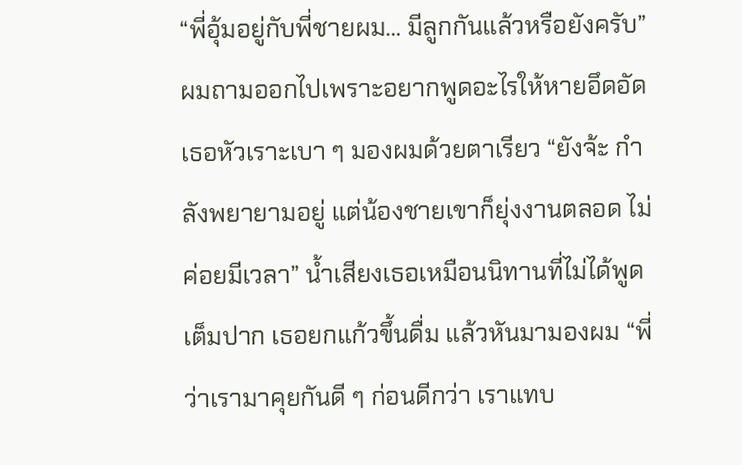“พี่อุ้มอยู่กับพี่ชายผม… มีลูกกันแล้วหรือยังครับ” ผมถามออกไปเพราะอยากพูดอะไรให้หายอึดอัด เธอหัวเราะเบา ๆ มองผมด้วยตาเรียว “ยังจ้ะ กำลังพยายามอยู่ แต่น้องชายเขาก็ยุ่งงานตลอด ไม่ค่อยมีเวลา” น้ำเสียงเธอเหมือนนิทานที่ไม่ได้พูดเต็มปาก เธอยกแก้วขึ้นดื่ม แล้วหันมามองผม “พี่ว่าเรามาคุยกันดี ๆ ก่อนดีกว่า เราแทบ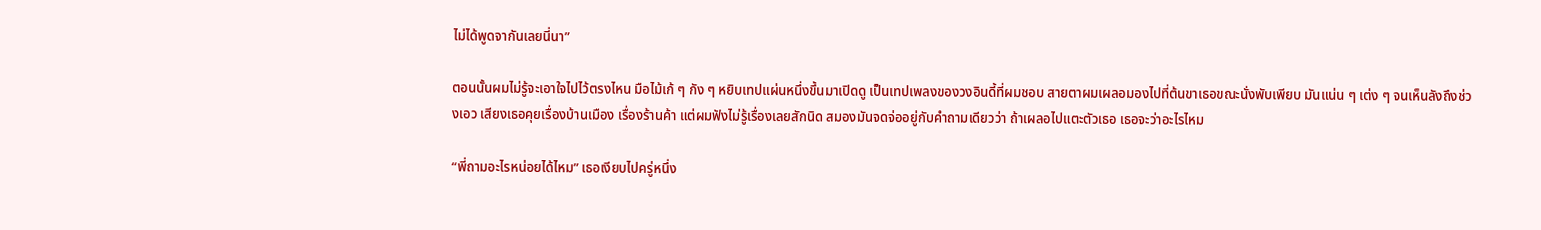ไม่ได้พูดจากันเลยนี่นา”

ตอนนั้นผมไม่รู้จะเอาใจไปไว้ตรงไหน มือไม้เก้ ๆ กัง ๆ หยิบเทปแผ่นหนึ่งขึ้นมาเปิดดู เป็นเทปเพลงของวงอินดี้ที่ผมชอบ สายตาผมเผลอมองไปที่ต้นขาเธอขณะนั่งพับเพียบ มันแน่น ๆ เต่ง ๆ จนเห็นลังถึงช่วงเอว เสียงเธอคุยเรื่องบ้านเมือง เรื่องร้านค้า แต่ผมฟังไม่รู้เรื่องเลยสักนิด สมองมันจดจ่ออยู่กับคำถามเดียวว่า ถ้าเผลอไปแตะตัวเธอ เธอจะว่าอะไรไหม

“พี่ถามอะไรหน่อยได้ไหม” เธอเงียบไปครู่หนึ่ง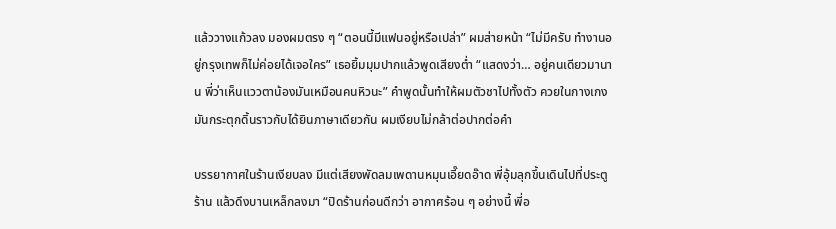แล้ววางแก้วลง มองผมตรง ๆ “ตอนนี้มีแฟนอยู่หรือเปล่า” ผมส่ายหน้า “ไม่มีครับ ทำงานอยู่กรุงเทพก็ไม่ค่อยได้เจอใคร” เธอยิ้มมุมปากแล้วพูดเสียงต่ำ “แสดงว่า… อยู่คนเดียวมานาน พี่ว่าเห็นแววตาน้องมันเหมือนคนหิวนะ” คำพูดนั้นทำให้ผมตัวชาไปทั้งตัว ควยในกางเกงมันกระตุกดิ้นราวกับได้ยินภาษาเดียวกัน ผมเงียบไม่กล้าต่อปากต่อคำ

บรรยากาศในร้านเงียบลง มีแต่เสียงพัดลมเพดานหมุนเอี๊ยดอ๊าด พี่อุ้มลุกขึ้นเดินไปที่ประตูร้าน แล้วดึงบานเหล็กลงมา “ปิดร้านก่อนดีกว่า อากาศร้อน ๆ อย่างนี้ พี่อ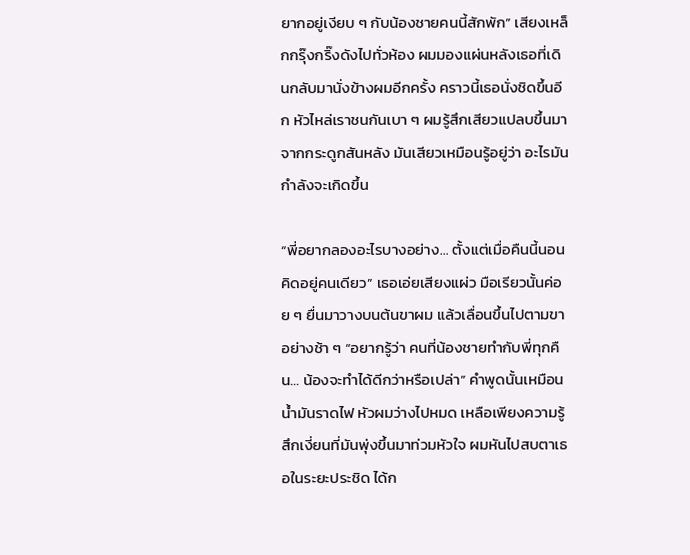ยากอยู่เงียบ ๆ กับน้องชายคนนี้สักพัก” เสียงเหล็กกรุ๊งกริ๊งดังไปทั่วห้อง ผมมองแผ่นหลังเธอที่เดินกลับมานั่งข้างผมอีกครั้ง คราวนี้เธอนั่งชิดขึ้นอีก หัวไหล่เราชนกันเบา ๆ ผมรู้สึกเสียวแปลบขึ้นมาจากกระดูกสันหลัง มันเสียวเหมือนรู้อยู่ว่า อะไรมันกำลังจะเกิดขึ้น

“พี่อยากลองอะไรบางอย่าง… ตั้งแต่เมื่อคืนนี้นอนคิดอยู่คนเดียว” เธอเอ่ยเสียงแผ่ว มือเรียวนั้นค่อย ๆ ยื่นมาวางบนต้นขาผม แล้วเลื่อนขึ้นไปตามขาอย่างช้า ๆ “อยากรู้ว่า คนที่น้องชายทำกับพี่ทุกคืน… น้องจะทำได้ดีกว่าหรือเปล่า” คำพูดนั้นเหมือนน้ำมันราดไฟ หัวผมว่างไปหมด เหลือเพียงความรู้สึกเงี่ยนที่มันพุ่งขึ้นมาท่วมหัวใจ ผมหันไปสบตาเธอในระยะประชิด ได้ก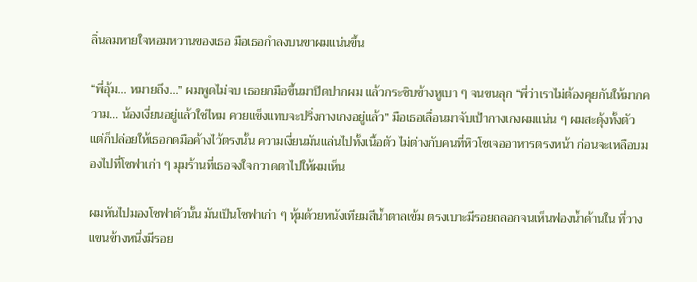ลิ่นลมหายใจหอมหวานของเธอ มือเธอกำลงบนขาผมแน่นขึ้น

“พี่อุ้ม… หมายถึง…” ผมพูดไม่จบ เธอยกมือขึ้นมาปิดปากผม แล้วกระซิบข้างหูเบา ๆ จนขนลุก “พี่ว่าเราไม่ต้องคุยกันให้มากความ… น้องเงี่ยนอยู่แล้วใช่ไหม ควยแข็งแทบจะปริ่งกางเกงอยู่แล้ว” มือเธอเลื่อนมาจับเป้ากางเกงผมแน่น ๆ ผมสะดุ้งทั้งตัว แต่ก็ปล่อยให้เธอกดมือค้างไว้ตรงนั้น ความเงี่ยนมันแล่นไปทั้งเนื้อตัว ไม่ต่างกับคนที่หิวโซเจออาหารตรงหน้า ก่อนจะเหลือบมองไปที่โซฟาเก่า ๆ มุมร้านที่เธอจงใจกวาดตาไปให้ผมเห็น

ผมหันไปมองโซฟาตัวนั้น มันเป็นโซฟาเก่า ๆ หุ้มด้วยหนังเทียมสีน้ำตาลเข้ม ตรงเบาะมีรอยถลอกจนเห็นฟองน้ำด้านใน ที่วางแขนข้างหนึ่งมีรอย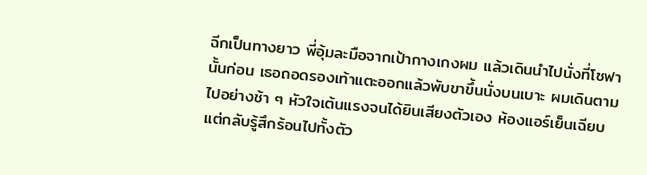ฉีกเป็นทางยาว พี่อุ้มละมือจากเป้ากางเกงผม แล้วเดินนำไปนั่งที่โซฟานั้นก่อน เธอถอดรองเท้าแตะออกแล้วพับขาขึ้นนั่งบนเบาะ ผมเดินตามไปอย่างช้า ๆ หัวใจเต้นแรงจนได้ยินเสียงตัวเอง ห้องแอร์เย็นเฉียบแต่กลับรู้สึกร้อนไปทั้งตัว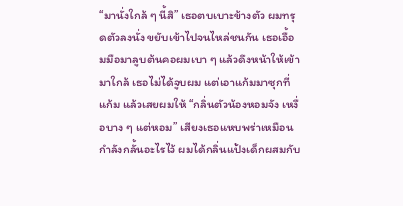“มานั่งใกล้ ๆ นี้สิ” เธอตบเบาะข้างตัว ผมทรุดตัวลงนั่ง ขยับเข้าไปจนไหล่ชนกัน เธอเอื้อมมือมาลูบต้นคอผมเบา ๆ แล้วดึงหน้าให้เข้ามาใกล้ เธอไม่ได้จูบผม แต่เอาแก้มมาซุกที่แก้ม แล้วเสยผมให้ “กลิ่นตัวน้องหอมจัง เหงื่อบาง ๆ แต่หอม” เสียงเธอแหบพร่าเหมือนกำลังกลั้นอะไรไว้ ผมได้กลิ่นแป้งเด็กผสมกับ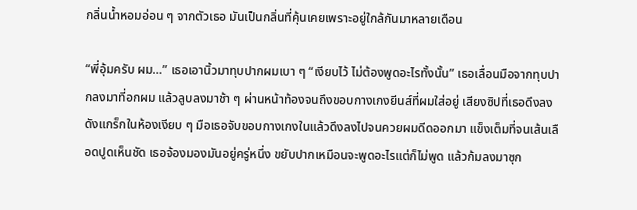กลิ่นน้ำหอมอ่อน ๆ จากตัวเธอ มันเป็นกลิ่นที่คุ้นเคยเพราะอยู่ใกล้กันมาหลายเดือน

“พี่อุ้มครับ ผม…” เธอเอานิ้วมาทุบปากผมเบา ๆ “เงียบไว้ ไม่ต้องพูดอะไรทั้งนั้น” เธอเลื่อนมือจากทุบปากลงมาที่อกผม แล้วลูบลงมาช้า ๆ ผ่านหน้าท้องจนถึงขอบกางเกงยีนส์ที่ผมใส่อยู่ เสียงซิปที่เธอดึงลงดังแกร็กในห้องเงียบ ๆ มือเธอจับขอบกางเกงในแล้วดึงลงไปจนควยผมดีดออกมา แข็งเต็มที่จนเส้นเลือดปูดเห็นชัด เธอจ้องมองมันอยู่ครู่หนึ่ง ขยับปากเหมือนจะพูดอะไรแต่ก็ไม่พูด แล้วก้มลงมาซุก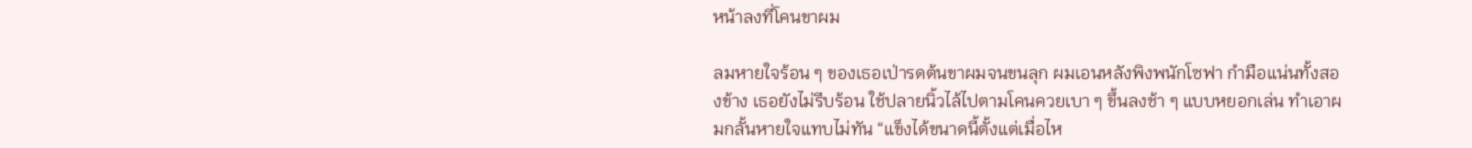หน้าลงที่โคนขาผม

ลมหายใจร้อน ๆ ของเธอเป่ารดต้นขาผมจนขนลุก ผมเอนหลังพิงพนักโซฟา กำมือแน่นทั้งสองข้าง เธอยังไม่รีบร้อน ใช้ปลายนิ้วไล้ไปตามโคนควยเบา ๆ ขึ้นลงช้า ๆ แบบหยอกเล่น ทำเอาผมกลั้นหายใจแทบไม่ทัน “แข็งได้ขนาดนี้ตั้งแต่เมื่อไห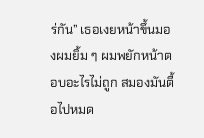ร่กัน” เธอเงยหน้าขึ้นมองผมยิ้ม ๆ ผมพยักหน้าตอบอะไรไม่ถูก สมองมันตื้อไปหมด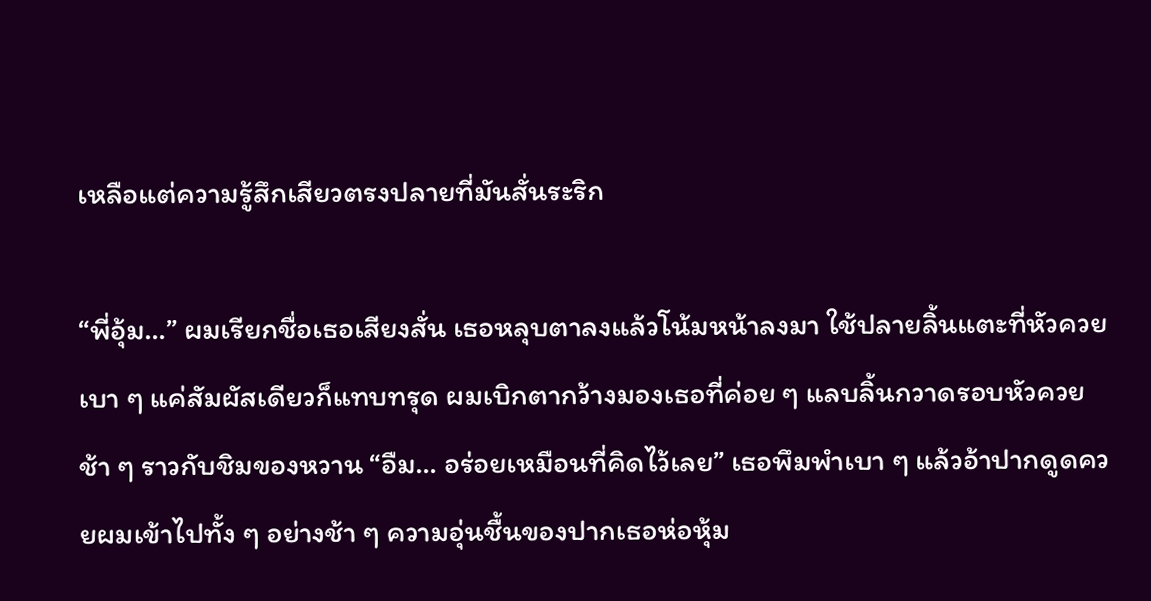เหลือแต่ความรู้สึกเสียวตรงปลายที่มันสั่นระริก

“พี่อุ้ม…” ผมเรียกชื่อเธอเสียงสั่น เธอหลุบตาลงแล้วโน้มหน้าลงมา ใช้ปลายลิ้นแตะที่หัวควยเบา ๆ แค่สัมผัสเดียวก็แทบทรุด ผมเบิกตากว้างมองเธอที่ค่อย ๆ แลบลิ้นกวาดรอบหัวควยช้า ๆ ราวกับชิมของหวาน “อืม… อร่อยเหมือนที่คิดไว้เลย” เธอพึมพำเบา ๆ แล้วอ้าปากดูดควยผมเข้าไปทั้ง ๆ อย่างช้า ๆ ความอุ่นชื้นของปากเธอห่อหุ้ม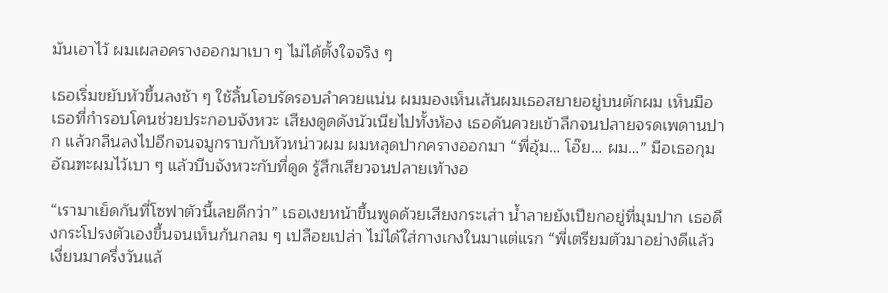มันเอาไว้ ผมเผลอครางออกมาเบา ๆ ไม่ได้ตั้งใจจริง ๆ

เธอเริ่มขยับหัวขึ้นลงช้า ๆ ใช้ลิ้นโอบรัดรอบลำควยแน่น ผมมองเห็นเส้นผมเธอสยายอยู่บนตักผม เห็นมือเธอที่กำรอบโคนช่วยประกอบจังหวะ เสียงดูดดังนัวเนียไปทั้งห้อง เธอดันควยเข้าลึกจนปลายจรดเพดานปาก แล้วกลืนลงไปอีกจนจมูกราบกับหัวหน่าวผม ผมหลุดปากครางออกมา “พี่อุ้ม… โอ๊ย… ผม…” มือเธอกุมอัณฑะผมไว้เบา ๆ แล้วบีบจังหวะกับที่ดูด รู้สึกเสียวจนปลายเท้างอ

“เรามาเย็ดกันที่โซฟาตัวนี้เลยดีกว่า” เธอเงยหน้าขึ้นพูดด้วยเสียงกระเส่า น้ำลายยังเปียกอยู่ที่มุมปาก เธอดึงกระโปรงตัวเองขึ้นจนเห็นก้นกลม ๆ เปลือยเปล่า ไม่ได้ใส่กางเกงในมาแต่แรก “พี่เตรียมตัวมาอย่างดีแล้ว เงี่ยนมาครึ่งวันแล้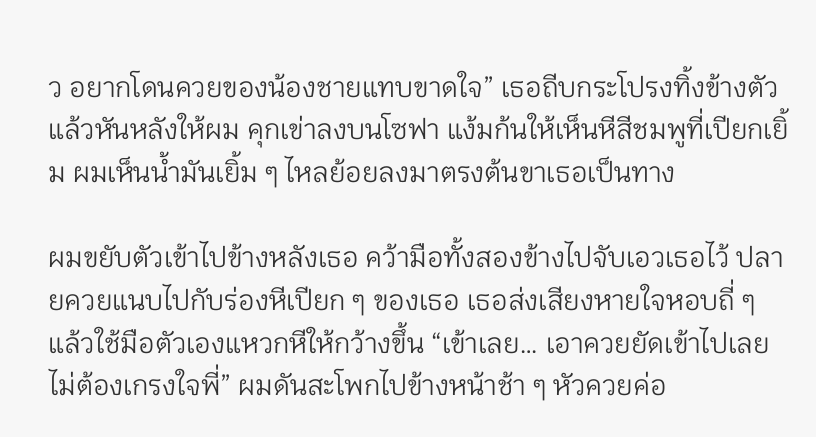ว อยากโดนควยของน้องชายแทบขาดใจ” เธอถีบกระโปรงทิ้งข้างตัว แล้วหันหลังให้ผม คุกเข่าลงบนโซฟา แง้มก้นให้เห็นหีสีชมพูที่เปียกเยิ้ม ผมเห็นน้ำมันเยิ้ม ๆ ไหลย้อยลงมาตรงต้นขาเธอเป็นทาง

ผมขยับตัวเข้าไปข้างหลังเธอ คว้ามือทั้งสองข้างไปจับเอวเธอไว้ ปลายควยแนบไปกับร่องหีเปียก ๆ ของเธอ เธอส่งเสียงหายใจหอบถี่ ๆ แล้วใช้มือตัวเองแหวกหีให้กว้างขึ้น “เข้าเลย… เอาควยยัดเข้าไปเลย ไม่ต้องเกรงใจพี่” ผมดันสะโพกไปข้างหน้าช้า ๆ หัวควยค่อ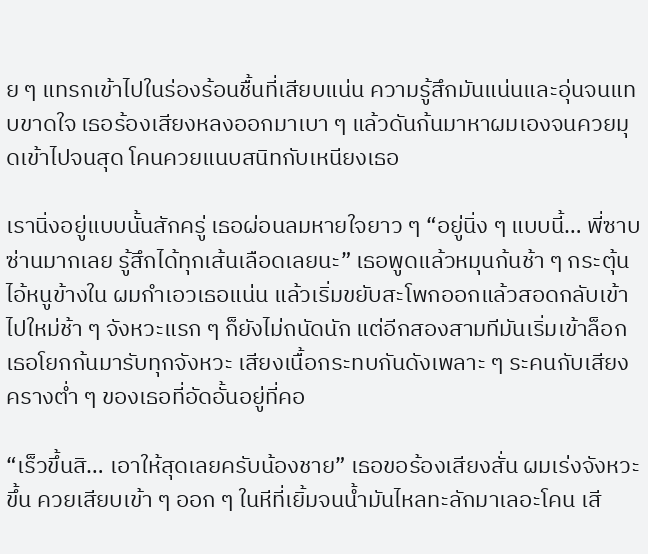ย ๆ แทรกเข้าไปในร่องร้อนชื้นที่เสียบแน่น ความรู้สึกมันแน่นและอุ่นจนแทบขาดใจ เธอร้องเสียงหลงออกมาเบา ๆ แล้วดันก้นมาหาผมเองจนควยมุดเข้าไปจนสุด โคนควยแนบสนิทกับเหนียงเธอ

เรานิ่งอยู่แบบนั้นสักครู่ เธอผ่อนลมหายใจยาว ๆ “อยู่นิ่ง ๆ แบบนี้… พี่ซาบซ่านมากเลย รู้สึกได้ทุกเส้นเลือดเลยนะ” เธอพูดแล้วหมุนก้นช้า ๆ กระตุ้นไอ้หนูข้างใน ผมกำเอวเธอแน่น แล้วเริ่มขยับสะโพกออกแล้วสอดกลับเข้าไปใหม่ช้า ๆ จังหวะแรก ๆ ก็ยังไม่ถนัดนัก แต่อีกสองสามทีมันเริ่มเข้าล็อก เธอโยกก้นมารับทุกจังหวะ เสียงเนื้อกระทบกันดังเพลาะ ๆ ระคนกับเสียงครางต่ำ ๆ ของเธอที่อัดอั้นอยู่ที่คอ

“เร็วขึ้นสิ… เอาให้สุดเลยครับน้องชาย” เธอขอร้องเสียงสั่น ผมเร่งจังหวะขึ้น ควยเสียบเข้า ๆ ออก ๆ ในหีที่เยิ้มจนน้ำมันไหลทะลักมาเลอะโคน เสี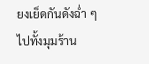ยงเย็ดกันดังฉ่ำ ๆ ไปทั้งมุมร้าน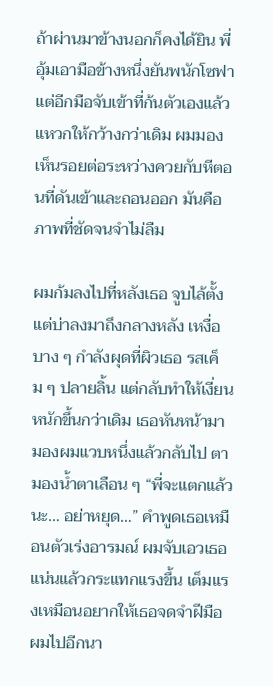ถ้าผ่านมาข้างนอกก็คงได้ยิน พี่อุ้มเอามือข้างหนึ่งยันพนักโซฟา แต่อีกมือจับเข้าที่ก้นตัวเองแล้วแหวกให้กว้างกว่าเดิม ผมมองเห็นรอยต่อระหว่างควยกับหีตอนที่ดันเข้าและถอนออก มันคือภาพที่ชัดจนจำไม่ลืม

ผมก้มลงไปที่หลังเธอ จูบไล้ตั้งแต่บ่าลงมาถึงกลางหลัง เหงื่อบาง ๆ กำลังผุดที่ผิวเธอ รสเค็ม ๆ ปลายลิ้น แต่กลับทำให้เงี่ยนหนักขึ้นกว่าเดิม เธอหันหน้ามามองผมแวบหนึ่งแล้วกลับไป ตามองน้ำตาเลือน ๆ “พี่จะแตกแล้วนะ… อย่าหยุด…” คำพูดเธอเหมือนตัวเร่งอารมณ์ ผมจับเอวเธอแน่นแล้วกระแทกแรงขึ้น เต็มแรงเหมือนอยากให้เธอจดจำฝีมือผมไปอีกนา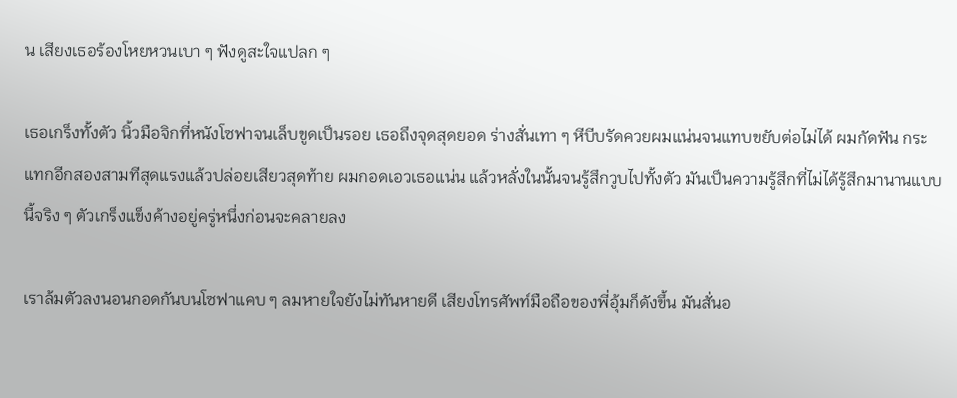น เสียงเธอร้องโหยหวนเบา ๆ ฟังดูสะใจแปลก ๆ

เธอเกร็งทั้งตัว นิ้วมือจิกที่หนังโซฟาจนเล็บขูดเป็นรอย เธอถึงจุดสุดยอด ร่างสั่นเทา ๆ หีบีบรัดควยผมแน่นจนแทบขยับต่อไม่ได้ ผมกัดฟัน กระแทกอีกสองสามทีสุดแรงแล้วปล่อยเสียวสุดท้าย ผมกอดเอวเธอแน่น แล้วหลั่งในนั้นจนรู้สึกวูบไปทั้งตัว มันเป็นความรู้สึกที่ไม่ได้รู้สึกมานานแบบนี้จริง ๆ ตัวเกร็งแข็งค้างอยู่ครู่หนึ่งก่อนจะคลายลง

เราล้มตัวลงนอนกอดกันบนโซฟาแคบ ๆ ลมหายใจยังไม่ทันหายดี เสียงโทรศัพท์มือถือของพี่อุ้มก็ดังขึ้น มันสั่นอ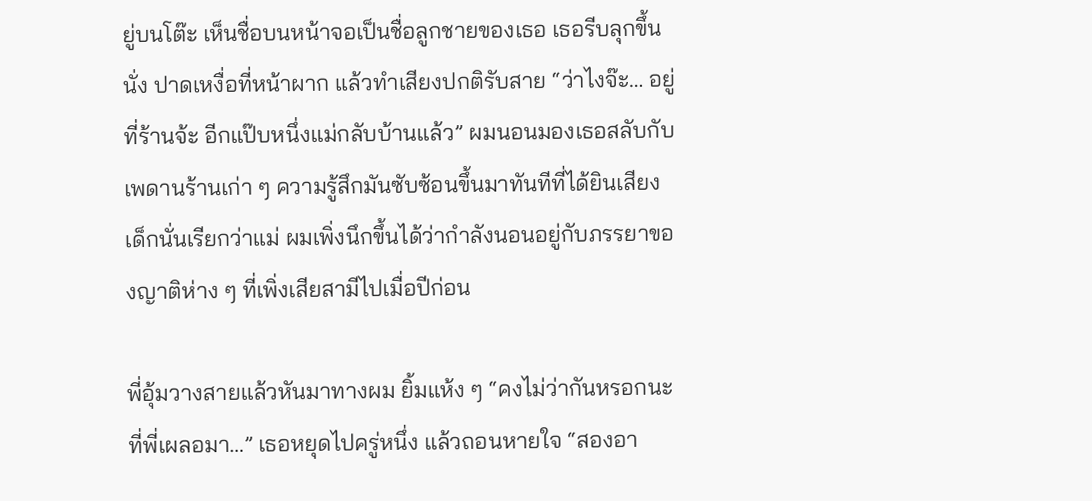ยู่บนโต๊ะ เห็นชื่อบนหน้าจอเป็นชื่อลูกชายของเธอ เธอรีบลุกขึ้นนั่ง ปาดเหงื่อที่หน้าผาก แล้วทำเสียงปกติรับสาย “ว่าไงจ๊ะ… อยู่ที่ร้านจ้ะ อีกแป๊บหนึ่งแม่กลับบ้านแล้ว” ผมนอนมองเธอสลับกับเพดานร้านเก่า ๆ ความรู้สึกมันซับซ้อนขึ้นมาทันทีที่ได้ยินเสียงเด็กนั่นเรียกว่าแม่ ผมเพิ่งนึกขึ้นได้ว่ากำลังนอนอยู่กับภรรยาของญาติห่าง ๆ ที่เพิ่งเสียสามีไปเมื่อปีก่อน

พี่อุ้มวางสายแล้วหันมาทางผม ยิ้มแห้ง ๆ “คงไม่ว่ากันหรอกนะ ที่พี่เผลอมา…” เธอหยุดไปครู่หนึ่ง แล้วถอนหายใจ “สองอา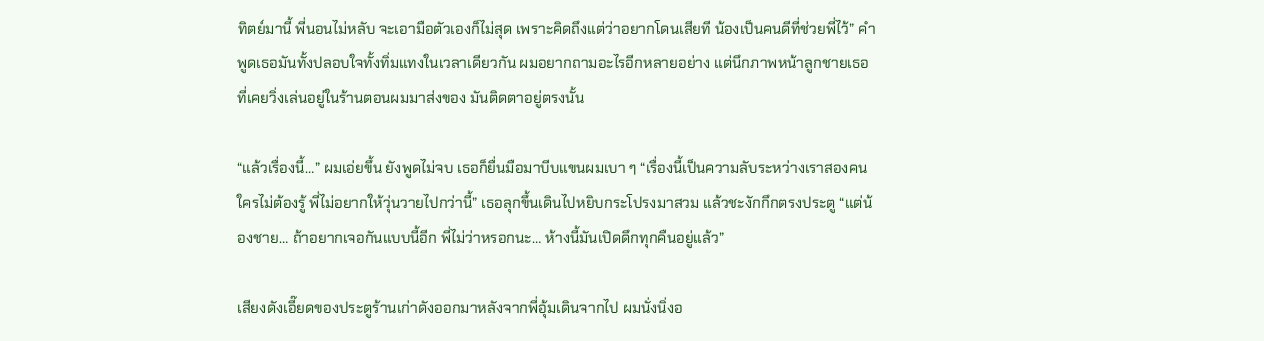ทิตย์มานี้ พี่นอนไม่หลับ จะเอามือตัวเองก็ไม่สุด เพราะคิดถึงแต่ว่าอยากโดนเสียที น้องเป็นคนดีที่ช่วยพี่ไว้” คำพูดเธอมันทั้งปลอบใจทั้งทิ่มแทงในเวลาเดียวกัน ผมอยากถามอะไรอีกหลายอย่าง แต่นึกภาพหน้าลูกชายเธอที่เคยวิ่งเล่นอยู่ในร้านตอนผมมาส่งของ มันติดตาอยู่ตรงนั้น

“แล้วเรื่องนี้…” ผมเอ่ยขึ้น ยังพูดไม่จบ เธอก็ยื่นมือมาบีบแขนผมเบา ๆ “เรื่องนี้เป็นความลับระหว่างเราสองคน ใครไม่ต้องรู้ พี่ไม่อยากให้วุ่นวายไปกว่านี้” เธอลุกขึ้นเดินไปหยิบกระโปรงมาสวม แล้วชะงักกึกตรงประตู “แต่น้องชาย… ถ้าอยากเจอกันแบบนี้อีก พี่ไม่ว่าหรอกนะ… ห้างนี้มันเปิดดึกทุกคืนอยู่แล้ว”

เสียงดังเอี๊ยดของประตูร้านเก่าดังออกมาหลังจากพี่อุ้มเดินจากไป ผมนั่งนิ่งอ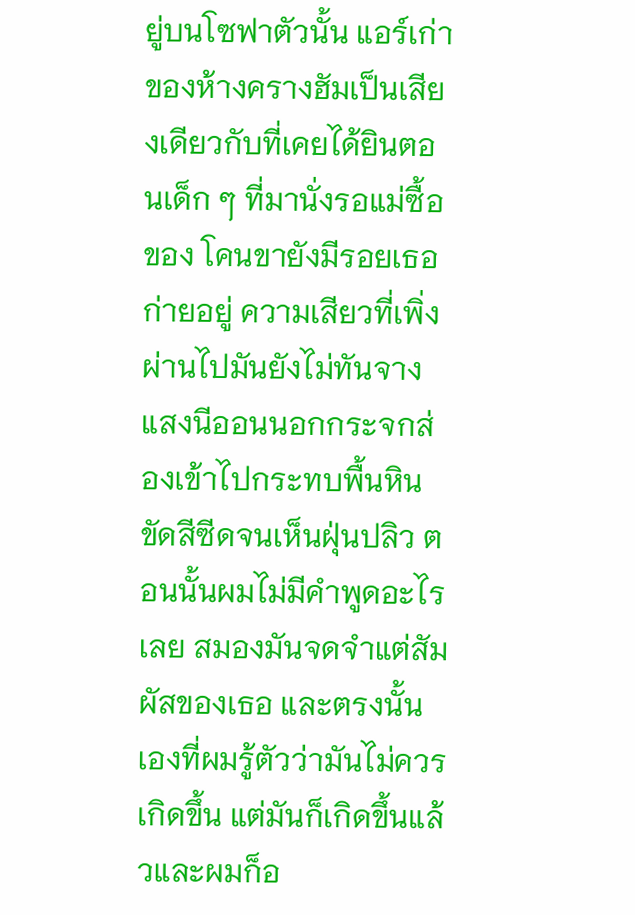ยู่บนโซฟาตัวนั้น แอร์เก่าของห้างครางฮัมเป็นเสียงเดียวกับที่เคยได้ยินตอนเด็ก ๆ ที่มานั่งรอแม่ซื้อของ โคนขายังมีรอยเธอก่ายอยู่ ความเสียวที่เพิ่งผ่านไปมันยังไม่ทันจาง แสงนีออนนอกกระจกส่องเข้าไปกระทบพื้นหินขัดสีซีดจนเห็นฝุ่นปลิว ตอนนั้นผมไม่มีคำพูดอะไรเลย สมองมันจดจำแต่สัมผัสของเธอ และตรงนั้นเองที่ผมรู้ตัวว่ามันไม่ควรเกิดขึ้น แต่มันก็เกิดขึ้นแล้วและผมก็อ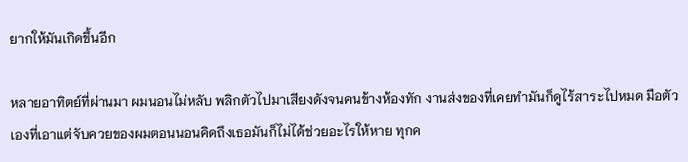ยากให้มันเกิดขึ้นอีก

หลายอาทิตย์ที่ผ่านมา ผมนอนไม่หลับ พลิกตัวไปมาเสียงดังจนคนข้างห้องทัก งานส่งของที่เคยทำมันก็ดูไร้สาระไปหมด มือตัวเองที่เอาแต่จับควยของผมตอนนอนคิดถึงเธอมันก็ไม่ได้ช่วยอะไรให้หาย ทุกค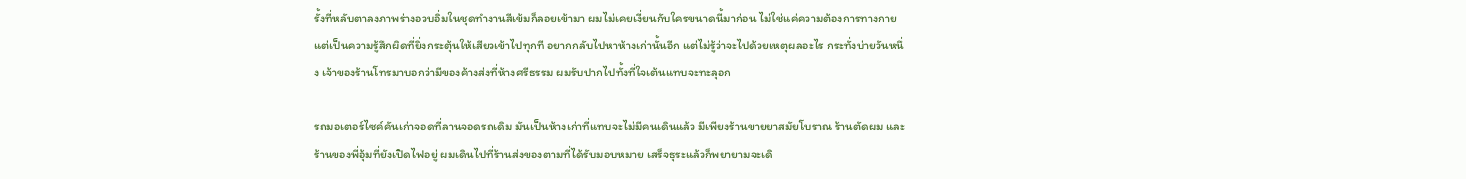รั้งที่หลับตาลงภาพร่างอวบอิ่มในชุดทำงานสีเข้มก็ลอยเข้ามา ผมไม่เคยเงี่ยนกับใครขนาดนี้มาก่อน ไม่ใช่แค่ความต้องการทางกาย แต่เป็นความรู้สึกผิดที่ยิ่งกระตุ้นให้เสียวเข้าไปทุกที อยากกลับไปหาห้างเก่านั้นอีก แต่ไม่รู้ว่าจะไปด้วยเหตุผลอะไร กระทั่งบ่ายวันหนึ่ง เจ้าของร้านโทรมาบอกว่ามีของค้างส่งที่ห้างศรีธรรม ผมรับปากไปทั้งที่ใจเต้นแทบจะทะลุอก

รถมอเตอร์ไซค์คันเก่าจอดที่ลานจอดรถเดิม มันเป็นห้างเก่าที่แทบจะไม่มีคนเดินแล้ว มีเพียงร้านขายยาสมัยโบราณ ร้านตัดผม และร้านของพี่อุ้มที่ยังเปิดไฟอยู่ ผมเดินไปที่ร้านส่งของตามที่ได้รับมอบหมาย เสร็จธุระแล้วก็พยายามจะเดิ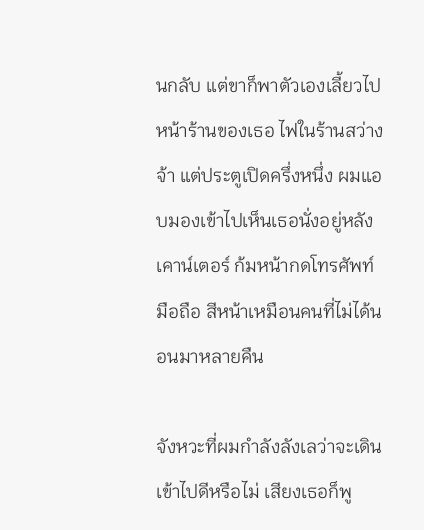นกลับ แต่ขาก็พาตัวเองเลี้ยวไปหน้าร้านของเธอ ไฟในร้านสว่างจ้า แต่ประตูเปิดครึ่งหนึ่ง ผมแอบมองเข้าไปเห็นเธอนั่งอยู่หลังเคาน์เตอร์ ก้มหน้ากดโทรศัพท์มือถือ สีหน้าเหมือนคนที่ไม่ได้นอนมาหลายคืน

จังหวะที่ผมกำลังลังเลว่าจะเดินเข้าไปดีหรือไม่ เสียงเธอก็พู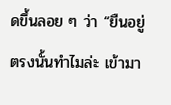ดขึ้นลอย ๆ ว่า “ยืนอยู่ตรงนั้นทำไมล่ะ เข้ามา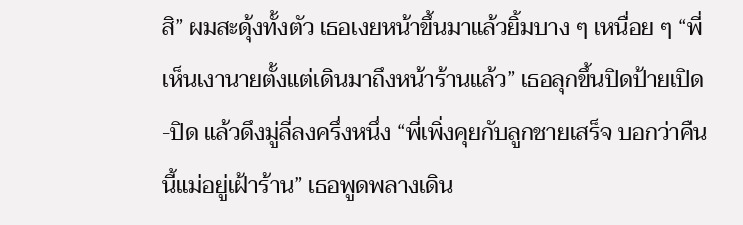สิ” ผมสะดุ้งทั้งตัว เธอเงยหน้าขึ้นมาแล้วยิ้มบาง ๆ เหนื่อย ๆ “พี่เห็นเงานายตั้งแต่เดินมาถึงหน้าร้านแล้ว” เธอลุกขึ้นปิดป้ายเปิด-ปิด แล้วดึงมู่ลี่ลงครึ่งหนึ่ง “พี่เพิ่งคุยกับลูกชายเสร็จ บอกว่าคืนนี้แม่อยู่เฝ้าร้าน” เธอพูดพลางเดิน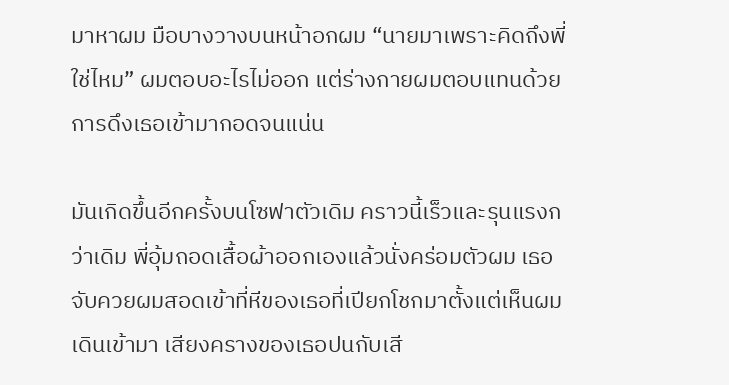มาหาผม มือบางวางบนหน้าอกผม “นายมาเพราะคิดถึงพี่ใช่ไหม” ผมตอบอะไรไม่ออก แต่ร่างกายผมตอบแทนด้วยการดึงเธอเข้ามากอดจนแน่น

มันเกิดขึ้นอีกครั้งบนโซฟาตัวเดิม คราวนี้เร็วและรุนแรงกว่าเดิม พี่อุ้มถอดเสื้อผ้าออกเองแล้วนั่งคร่อมตัวผม เธอจับควยผมสอดเข้าที่หีของเธอที่เปียกโชกมาตั้งแต่เห็นผมเดินเข้ามา เสียงครางของเธอปนกับเสี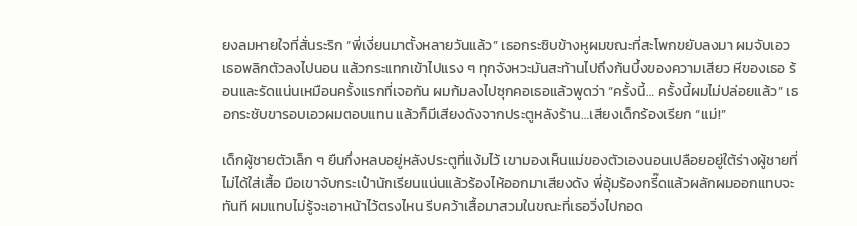ยงลมหายใจที่สั่นระริก “พี่เงี่ยนมาตั้งหลายวันแล้ว” เธอกระซิบข้างหูผมขณะที่สะโพกขยับลงมา ผมจับเอวเธอพลิกตัวลงไปนอน แล้วกระแทกเข้าไปแรง ๆ ทุกจังหวะมันสะท้านไปถึงก้นบึ้งของความเสียว หีของเธอ ร้อนและรัดแน่นเหมือนครั้งแรกที่เจอกัน ผมก้มลงไปซุกคอเธอแล้วพูดว่า “ครั้งนี้… ครั้งนี้ผมไม่ปล่อยแล้ว” เธอกระชับขารอบเอวผมตอบแทน แล้วก็มีเสียงดังจากประตูหลังร้าน…เสียงเด็กร้องเรียก “แม่!”

เด็กผู้ชายตัวเล็ก ๆ ยืนกึ่งหลบอยู่หลังประตูที่แง้มไว้ เขามองเห็นแม่ของตัวเองนอนเปลือยอยู่ใต้ร่างผู้ชายที่ไม่ได้ใส่เสื้อ มือเขาจับกระเป๋านักเรียนแน่นแล้วร้องไห้ออกมาเสียงดัง พี่อุ้มร้องกรี๊ดแล้วผลักผมออกแทบจะทันที ผมแทบไม่รู้จะเอาหน้าไว้ตรงไหน รีบคว้าเสื้อมาสวมในขณะที่เธอวิ่งไปกอด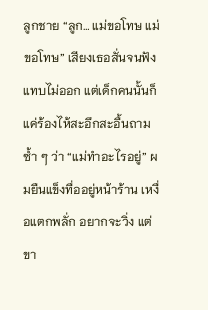ลูกชาย “ลูก… แม่ขอโทษ แม่ขอโทษ” เสียงเธอสั่นจนฟังแทบไม่ออก แต่เด็กคนนั้นก็แค่ร้องไห้สะอึกสะอื้นถามซ้ำ ๆ ว่า “แม่ทำอะไรอยู่” ผมยืนแข็งทื่ออยู่หน้าร้าน เหงื่อแตกพลั่ก อยากจะวิ่ง แต่ขา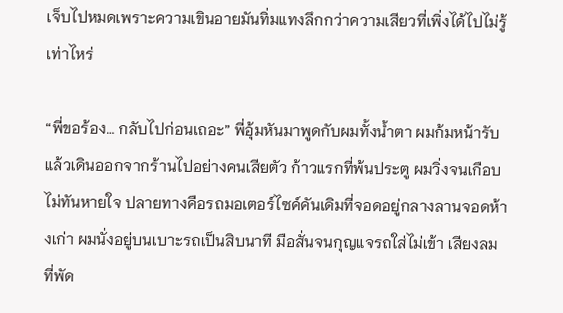เจ็บไปหมดเพราะความเขินอายมันทิ่มแทงลึกกว่าความเสียวที่เพิ่งได้ไปไม่รู้เท่าไหร่

“พี่ขอร้อง… กลับไปก่อนเถอะ” พี่อุ้มหันมาพูดกับผมทั้งน้ำตา ผมก้มหน้ารับแล้วเดินออกจากร้านไปอย่างคนเสียตัว ก้าวแรกที่พ้นประตู ผมวิ่งจนเกือบไม่ทันหายใจ ปลายทางคือรถมอเตอร์ไซค์คันเดิมที่จอดอยู่กลางลานจอดห้างเก่า ผมนั่งอยู่บนเบาะรถเป็นสิบนาที มือสั่นจนกุญแจรถใส่ไม่เข้า เสียงลมที่พัด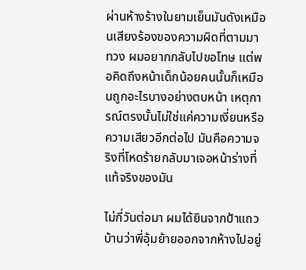ผ่านห้างร้างในยามเย็นมันดังเหมือนเสียงร้องของความผิดที่ตามมาทวง ผมอยากกลับไปขอโทษ แต่พอคิดถึงหน้าเด็กน้อยคนนั้นก็เหมือนถูกอะไรบางอย่างตบหน้า เหตุการณ์ตรงนั้นไม่ใช่แค่ความเงี่ยนหรือความเสียวอีกต่อไป มันคือความจริงที่โหดร้ายกลับมาเจอหน้าร่างที่แท้จริงของมัน

ไม่กี่วันต่อมา ผมได้ยินจากป้าแถวบ้านว่าพี่อุ้มย้ายออกจากห้างไปอยู่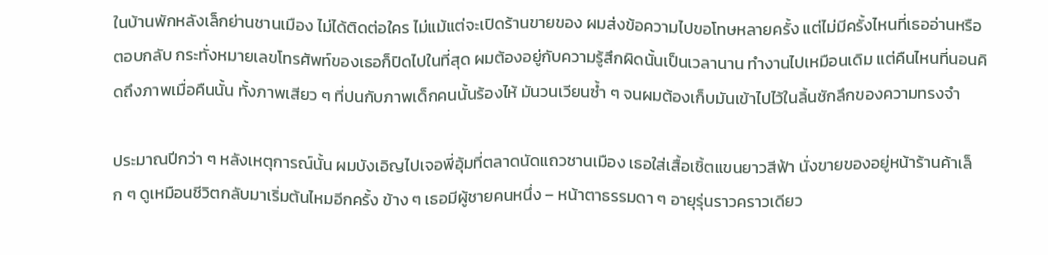ในบ้านพักหลังเล็กย่านชานเมือง ไม่ได้ติดต่อใคร ไม่แม้แต่จะเปิดร้านขายของ ผมส่งข้อความไปขอโทษหลายครั้ง แต่ไม่มีครั้งไหนที่เธออ่านหรือตอบกลับ กระทั่งหมายเลขโทรศัพท์ของเธอก็ปิดไปในที่สุด ผมต้องอยู่กับความรู้สึกผิดนั้นเป็นเวลานาน ทำงานไปเหมือนเดิม แต่คืนไหนที่นอนคิดถึงภาพเมื่อคืนนั้น ทั้งภาพเสียว ๆ ที่ปนกับภาพเด็กคนนั้นร้องไห้ มันวนเวียนซ้ำ ๆ จนผมต้องเก็บมันเข้าไปไว้ในลิ้นชักลึกของความทรงจำ

ประมาณปีกว่า ๆ หลังเหตุการณ์นั้น ผมบังเอิญไปเจอพี่อุ้มที่ตลาดนัดแถวชานเมือง เธอใส่เสื้อเชิ้ตแขนยาวสีฟ้า นั่งขายของอยู่หน้าร้านค้าเล็ก ๆ ดูเหมือนชีวิตกลับมาเริ่มต้นไหมอีกครั้ง ข้าง ๆ เธอมีผู้ชายคนหนึ่ง – หน้าตาธรรมดา ๆ อายุรุ่นราวคราวเดียว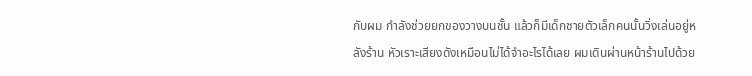กับผม กำลังช่วยยกของวางบนชั้น แล้วก็มีเด็กชายตัวเล็กคนนั้นวิ่งเล่นอยู่หลังร้าน หัวเราะเสียงดังเหมือนไม่ได้จำอะไรได้เลย ผมเดินผ่านหน้าร้านไปด้วย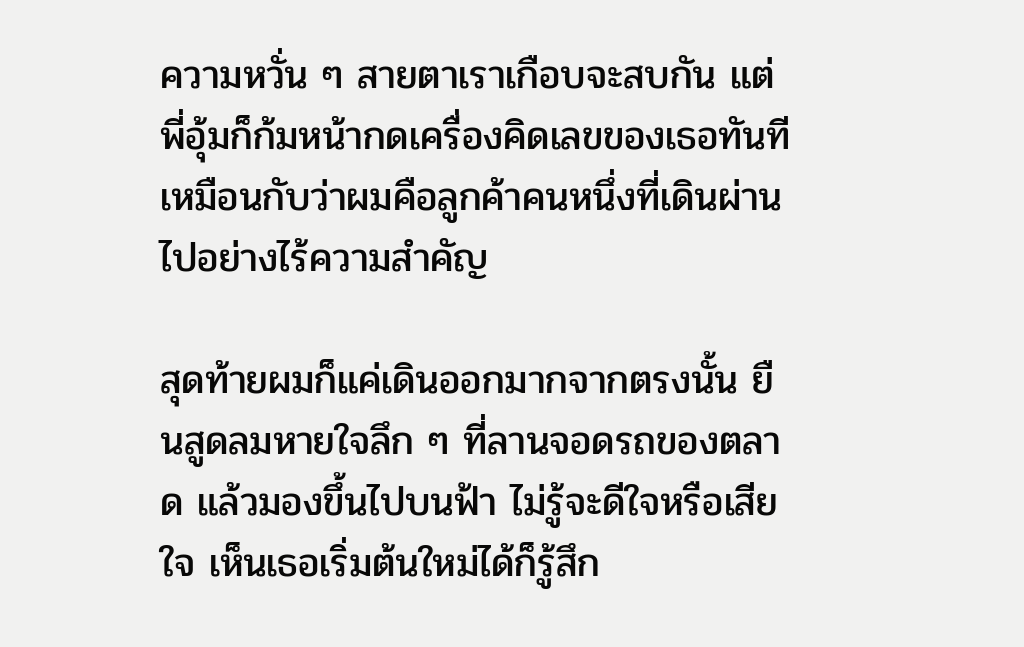ความหวั่น ๆ สายตาเราเกือบจะสบกัน แต่พี่อุ้มก็ก้มหน้ากดเครื่องคิดเลขของเธอทันที เหมือนกับว่าผมคือลูกค้าคนหนึ่งที่เดินผ่านไปอย่างไร้ความสำคัญ

สุดท้ายผมก็แค่เดินออกมากจากตรงนั้น ยืนสูดลมหายใจลึก ๆ ที่ลานจอดรถของตลาด แล้วมองขึ้นไปบนฟ้า ไม่รู้จะดีใจหรือเสียใจ เห็นเธอเริ่มต้นใหม่ได้ก็รู้สึก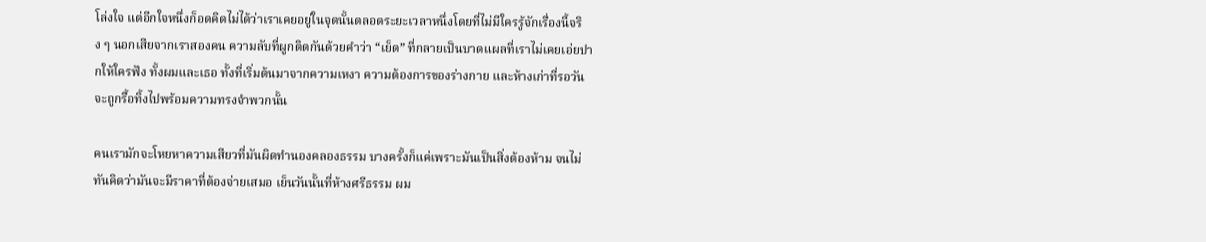โล่งใจ แต่อีกใจหนึ่งก็อดคิดไม่ได้ว่าเราเคยอยู่ในจุดนั้นตลอดระยะเวลาหนึ่งโดยที่ไม่มีใครรู้จักเรื่องนี้จริง ๆ นอกเสียจากเราสองคน ความลับที่ผูกติดกันด้วยคำว่า “เย็ด” ที่กลายเป็นบาดแผลที่เราไม่เคยเอ่ยปากให้ใครฟัง ทั้งผมและเธอ ทั้งที่เริ่มต้นมาจากความเหงา ความต้องการของร่างกาย และห้างเก่าที่รอวันจะถูกรื้อทิ้งไปพร้อมความทรงจำพวกนั้น

คนเรามักจะโหยหาความเสียวที่มันผิดทำนองคลองธรรม บางครั้งก็แค่เพราะมันเป็นสิ่งต้องห้าม จนไม่ทันคิดว่ามันจะมีราคาที่ต้องจ่ายเสมอ เย็นวันนั้นที่ห้างศรีธรรม ผม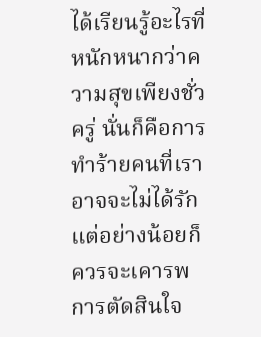ได้เรียนรู้อะไรที่หนักหนากว่าความสุขเพียงชั่วครู่ นั่นก็คือการทำร้ายคนที่เราอาจจะไม่ได้รัก แต่อย่างน้อยก็ควรจะเคารพการตัดสินใจ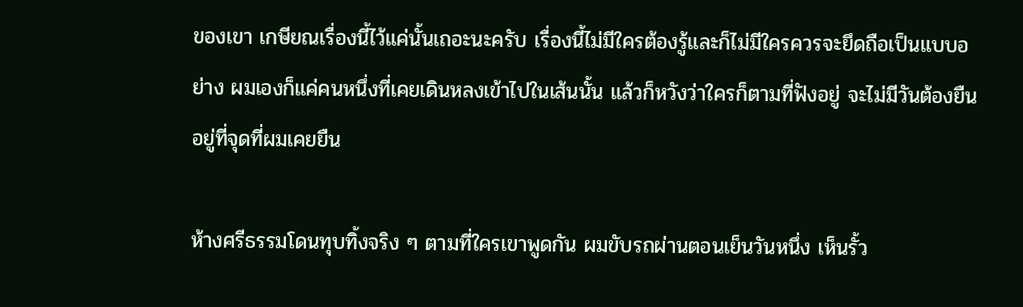ของเขา เกษียณเรื่องนี้ไว้แค่นั้นเถอะนะครับ เรื่องนี้ไม่มีใครต้องรู้และก็ไม่มีใครควรจะยึดถือเป็นแบบอย่าง ผมเองก็แค่คนหนึ่งที่เคยเดินหลงเข้าไปในเส้นนั้น แล้วก็หวังว่าใครก็ตามที่ฟังอยู่ จะไม่มีวันต้องยืนอยู่ที่จุดที่ผมเคยยืน

ห้างศรีธรรมโดนทุบทิ้งจริง ๆ ตามที่ใครเขาพูดกัน ผมขับรถผ่านตอนเย็นวันหนึ่ง เห็นรั้ว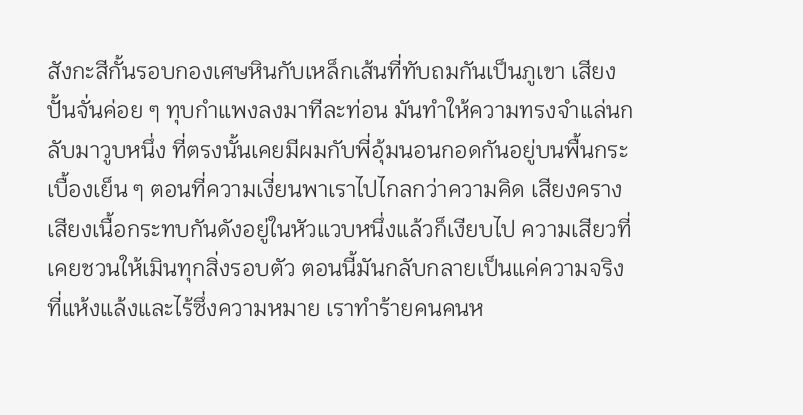สังกะสีกั้นรอบกองเศษหินกับเหล็กเส้นที่ทับถมกันเป็นภูเขา เสียงปั้นจั่นค่อย ๆ ทุบกำแพงลงมาทีละท่อน มันทำให้ความทรงจำแล่นกลับมาวูบหนึ่ง ที่ตรงนั้นเคยมีผมกับพี่อุ้มนอนกอดกันอยู่บนพื้นกระเบื้องเย็น ๆ ตอนที่ความเงี่ยนพาเราไปไกลกว่าความคิด เสียงคราง เสียงเนื้อกระทบกันดังอยู่ในหัวแวบหนึ่งแล้วก็เงียบไป ความเสียวที่เคยชวนให้เมินทุกสิ่งรอบตัว ตอนนี้มันกลับกลายเป็นแค่ความจริงที่แห้งแล้งและไร้ซึ่งความหมาย เราทำร้ายคนคนห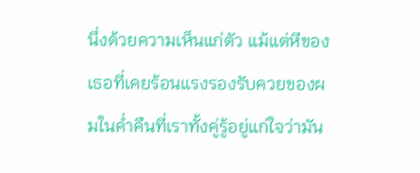นึ่งด้วยความเห็นแก่ตัว แม้แต่หีของเธอที่เคยร้อนแรงรองรับควยของผมในค่ำคืนที่เราทั้งคู่รู้อยู่แก่ใจว่ามัน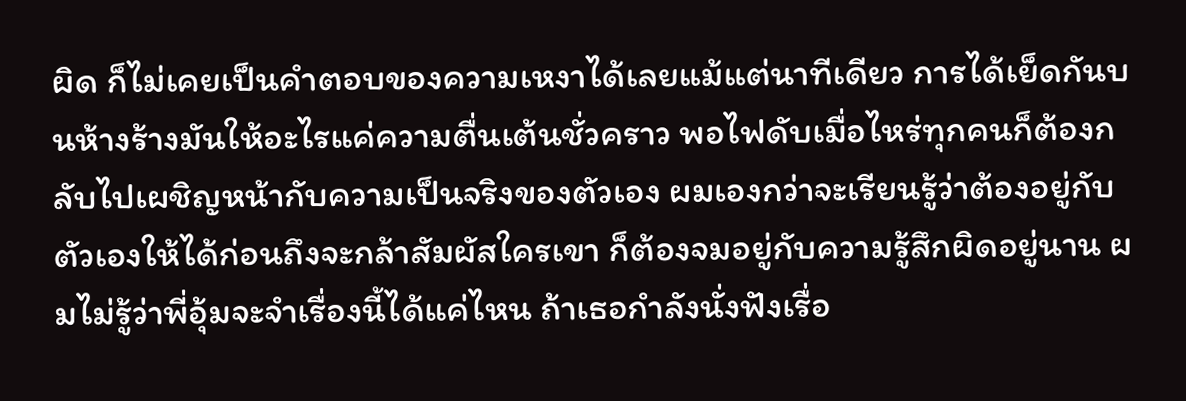ผิด ก็ไม่เคยเป็นคำตอบของความเหงาได้เลยแม้แต่นาทีเดียว การได้เย็ดกันบนห้างร้างมันให้อะไรแค่ความตื่นเต้นชั่วคราว พอไฟดับเมื่อไหร่ทุกคนก็ต้องกลับไปเผชิญหน้ากับความเป็นจริงของตัวเอง ผมเองกว่าจะเรียนรู้ว่าต้องอยู่กับตัวเองให้ได้ก่อนถึงจะกล้าสัมผัสใครเขา ก็ต้องจมอยู่กับความรู้สึกผิดอยู่นาน ผมไม่รู้ว่าพี่อุ้มจะจำเรื่องนี้ได้แค่ไหน ถ้าเธอกำลังนั่งฟังเรื่อ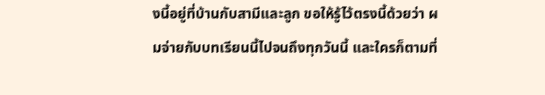งนี้อยู่ที่บ้านกับสามีและลูก ขอให้รู้ไว้ตรงนี้ด้วยว่า ผมจ่ายกับบทเรียนนี้ไปจนถึงทุกวันนี้ และใครก็ตามที่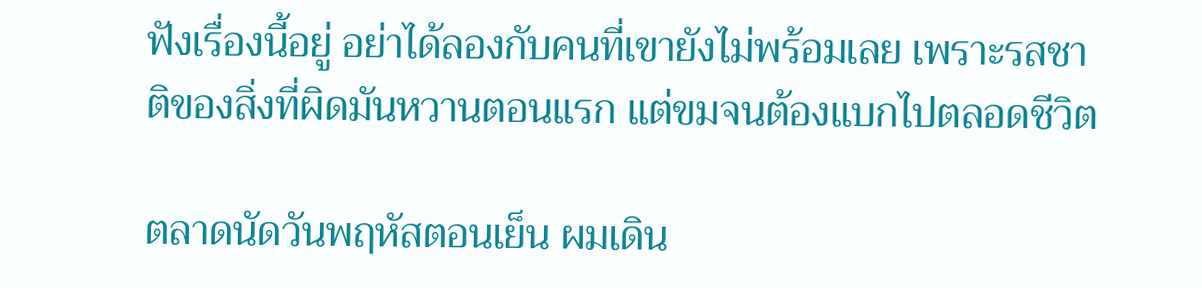ฟังเรื่องนี้อยู่ อย่าได้ลองกับคนที่เขายังไม่พร้อมเลย เพราะรสชาติของสิ่งที่ผิดมันหวานตอนแรก แต่ขมจนต้องแบกไปตลอดชีวิต

ตลาดนัดวันพฤหัสตอนเย็น ผมเดิน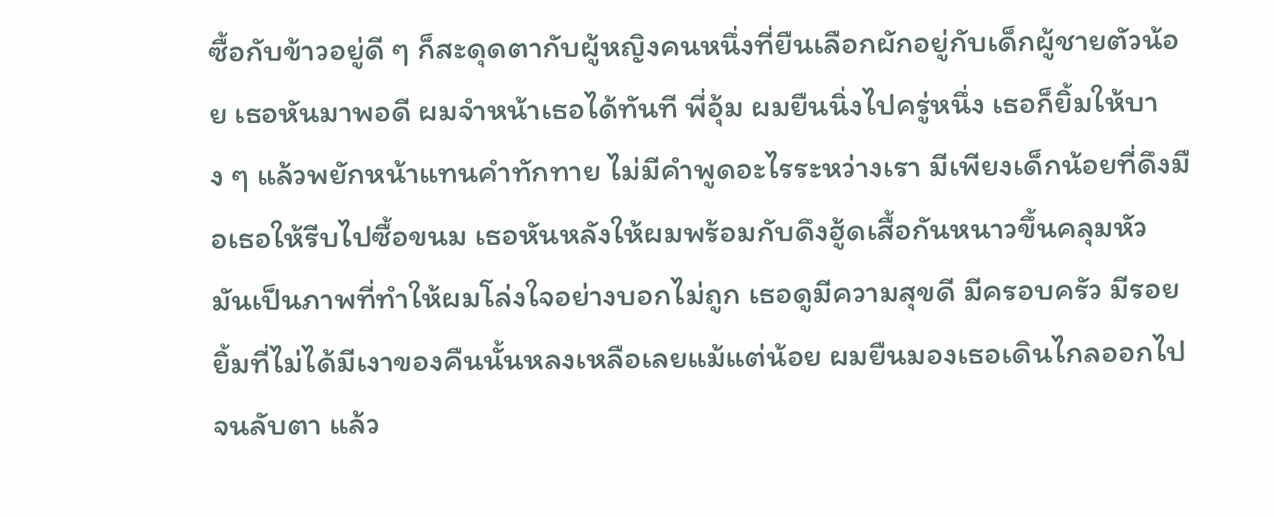ซื้อกับข้าวอยู่ดี ๆ ก็สะดุดตากับผู้หญิงคนหนึ่งที่ยืนเลือกผักอยู่กับเด็กผู้ชายตัวน้อย เธอหันมาพอดี ผมจำหน้าเธอได้ทันที พี่อุ้ม ผมยืนนิ่งไปครู่หนึ่ง เธอก็ยิ้มให้บาง ๆ แล้วพยักหน้าแทนคำทักทาย ไม่มีคำพูดอะไรระหว่างเรา มีเพียงเด็กน้อยที่ดึงมือเธอให้รีบไปซื้อขนม เธอหันหลังให้ผมพร้อมกับดึงฮู้ดเสื้อกันหนาวขึ้นคลุมหัว มันเป็นภาพที่ทำให้ผมโล่งใจอย่างบอกไม่ถูก เธอดูมีความสุขดี มีครอบครัว มีรอยยิ้มที่ไม่ได้มีเงาของคืนนั้นหลงเหลือเลยแม้แต่น้อย ผมยืนมองเธอเดินไกลออกไปจนลับตา แล้ว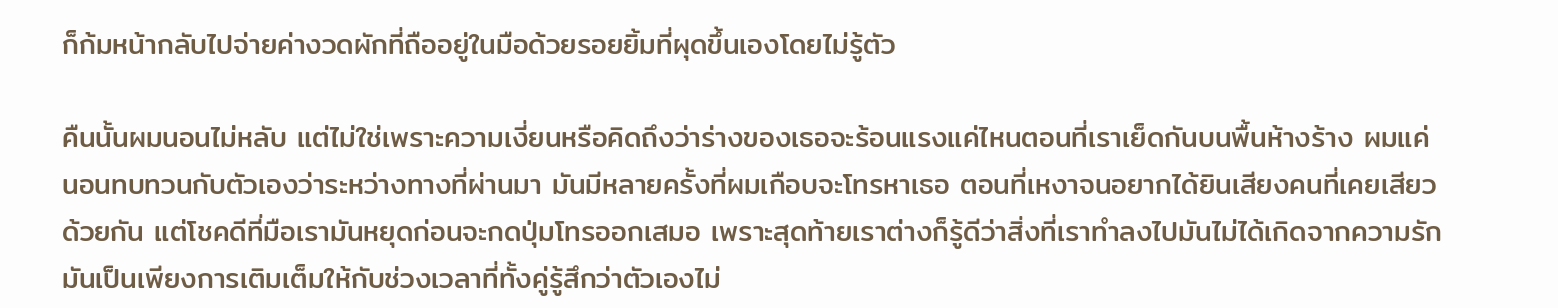ก็ก้มหน้ากลับไปจ่ายค่างวดผักที่ถืออยู่ในมือด้วยรอยยิ้มที่ผุดขึ้นเองโดยไม่รู้ตัว

คืนนั้นผมนอนไม่หลับ แต่ไม่ใช่เพราะความเงี่ยนหรือคิดถึงว่าร่างของเธอจะร้อนแรงแค่ไหนตอนที่เราเย็ดกันบนพื้นห้างร้าง ผมแค่นอนทบทวนกับตัวเองว่าระหว่างทางที่ผ่านมา มันมีหลายครั้งที่ผมเกือบจะโทรหาเธอ ตอนที่เหงาจนอยากได้ยินเสียงคนที่เคยเสียวด้วยกัน แต่โชคดีที่มือเรามันหยุดก่อนจะกดปุ่มโทรออกเสมอ เพราะสุดท้ายเราต่างก็รู้ดีว่าสิ่งที่เราทำลงไปมันไม่ได้เกิดจากความรัก มันเป็นเพียงการเติมเต็มให้กับช่วงเวลาที่ทั้งคู่รู้สึกว่าตัวเองไม่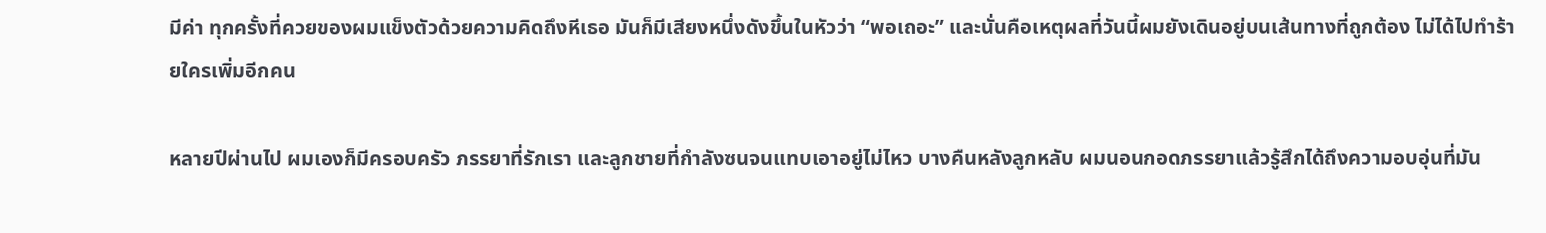มีค่า ทุกครั้งที่ควยของผมแข็งตัวด้วยความคิดถึงหีเธอ มันก็มีเสียงหนึ่งดังขึ้นในหัวว่า “พอเถอะ” และนั่นคือเหตุผลที่วันนี้ผมยังเดินอยู่บนเส้นทางที่ถูกต้อง ไม่ได้ไปทำร้ายใครเพิ่มอีกคน

หลายปีผ่านไป ผมเองก็มีครอบครัว ภรรยาที่รักเรา และลูกชายที่กำลังซนจนแทบเอาอยู่ไม่ไหว บางคืนหลังลูกหลับ ผมนอนกอดภรรยาแล้วรู้สึกได้ถึงความอบอุ่นที่มัน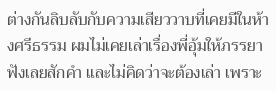ต่างกันลิบลับกับความเสียววาบที่เคยมีในห้างศรีธรรม ผมไม่เคยเล่าเรื่องพี่อุ้มให้ภรรยาฟังเลยสักคำ และไม่คิดว่าจะต้องเล่า เพราะ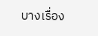บางเรื่อง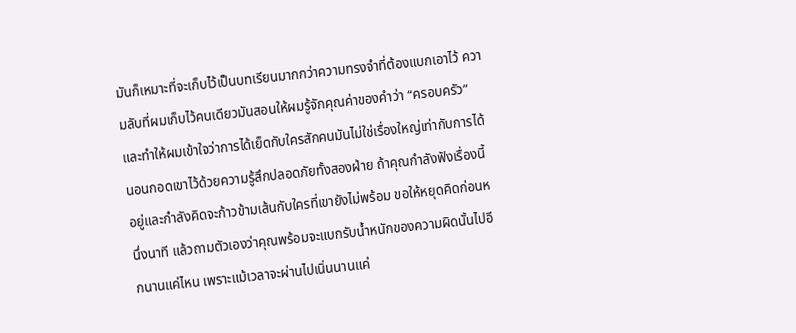มันก็เหมาะที่จะเก็บไว้เป็นบทเรียนมากกว่าความทรงจำที่ต้องแบกเอาไว้ ความลับที่ผมเก็บไว้คนเดียวมันสอนให้ผมรู้จักคุณค่าของคำว่า “ครอบครัว” และทำให้ผมเข้าใจว่าการได้เย็ดกับใครสักคนมันไม่ใช่เรื่องใหญ่เท่ากับการได้นอนกอดเขาไว้ด้วยความรู้สึกปลอดภัยทั้งสองฝ่าย ถ้าคุณกำลังฟังเรื่องนี้อยู่และกำลังคิดจะก้าวข้ามเส้นกับใครที่เขายังไม่พร้อม ขอให้หยุดคิดก่อนหนึ่งนาที แล้วถามตัวเองว่าคุณพร้อมจะแบกรับน้ำหนักของความผิดนั้นไปอีกนานแค่ไหน เพราะแม้เวลาจะผ่านไปเนิ่นนานแค่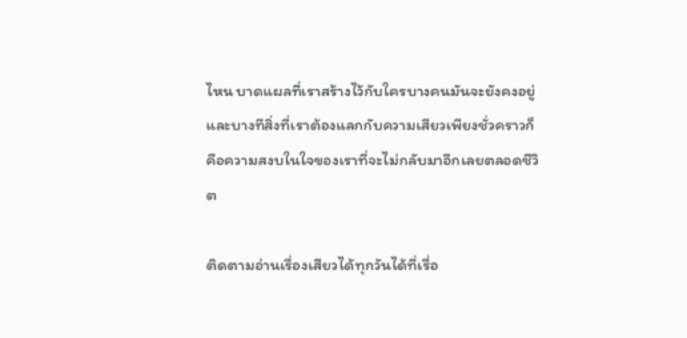ไหน บาดแผลที่เราสร้างไว้กับใครบางคนมันจะยังคงอยู่ และบางทีสิ่งที่เราต้องแลกกับความเสียวเพียงชั่วคราวก็คือความสงบในใจของเราที่จะไม่กลับมาอีกเลยตลอดชีวิต

ติดตามอ่านเรื่องเสียวได้ทุกวันได้ที่เรื่อ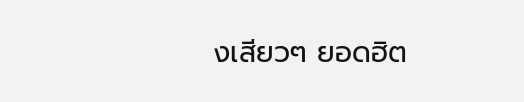งเสียวๆ ยอดฮิต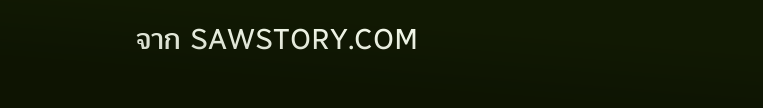จาก SAWSTORY.COM